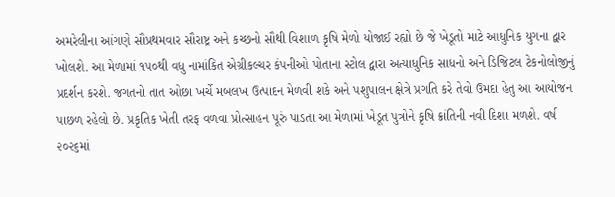અમરેલીના આંગણે સૌપ્રથમવાર સૌરાષ્ટ્ર અને કચ્છનો સૌથી વિશાળ કૃષિ મેળો યોજાઈ રહ્યો છે જે ખેડૂતો માટે આધુનિક યુગના દ્વાર ખોલશે. આ મેળામાં ૧૫૦થી વધુ નામાંકિત એગ્રીકલ્ચર કંપનીઓ પોતાના સ્ટોલ દ્વારા અત્યાધુનિક સાધનો અને ડિજિટલ ટેકનોલોજીનું પ્રદર્શન કરશે. જગતનો તાત ઓછા ખર્ચે મબલખ ઉત્પાદન મેળવી શકે અને પશુપાલન ક્ષેત્રે પ્રગતિ કરે તેવો ઉમદા હેતુ આ આયોજન પાછળ રહેલો છે. પ્રકૃતિક ખેતી તરફ વળવા પ્રોત્સાહન પૂરું પાડતા આ મેળામાં ખેડૂત પુત્રોને કૃષિ ક્રાંતિની નવી દિશા મળશે. વર્ષ ૨૦૨૬માં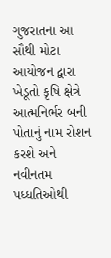ગુજરાતના આ સૌથી મોટા આયોજન દ્વારા ખેડૂતો કૃષિ ક્ષેત્રે આત્મનિર્ભર બની પોતાનું નામ રોશન કરશે અને નવીનતમ પધ્ધતિઓથી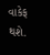વાકેફ થશે.